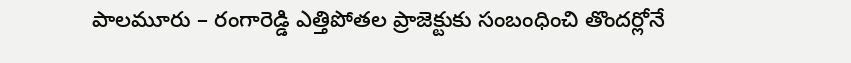పాలమూరు – రంగారెడ్డి ఎత్తిపోతల ప్రాజెక్టుకు సంబంధించి తొందర్లోనే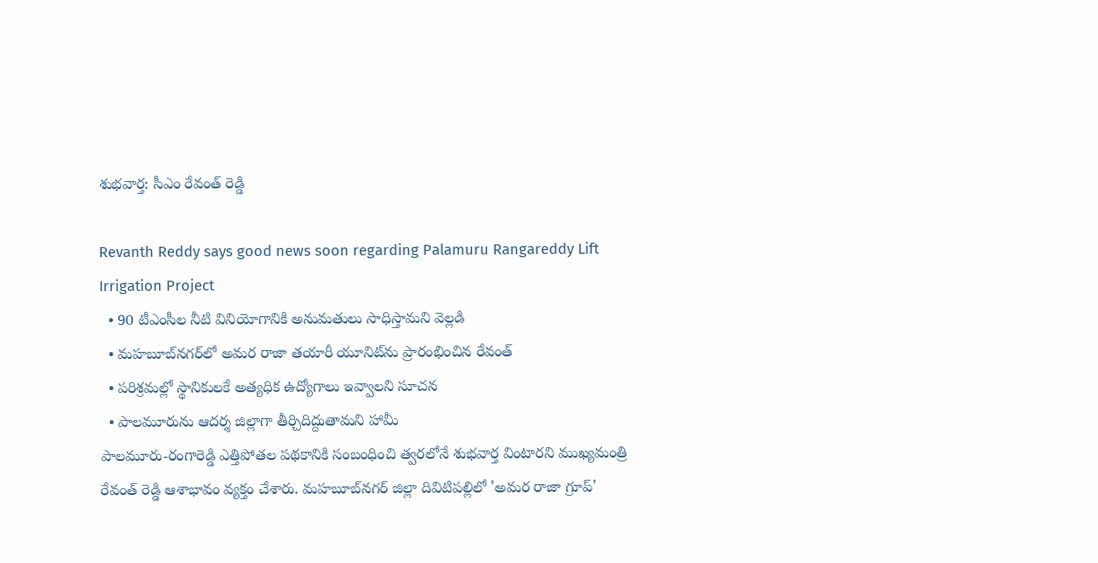శుభవార్త: సీఎం రేవంత్ రెడ్డి

Revanth Reddy says good news soon regarding Palamuru Rangareddy Lift Irrigation Project
  • 90 టీఎంసీల నీటి వినియోగానికి అనుమతులు సాధిస్తామని వెల్లడి
  • మహబూబ్‌నగర్‌లో అమర రాజా తయారీ యూనిట్‌ను ప్రారంభించిన రేవంత్
  • పరిశ్రమల్లో స్థానికులకే అత్యధిక ఉద్యోగాలు ఇవ్వాలని సూచన
  • పాలమూరును ఆదర్శ జిల్లాగా తీర్చిదిద్దుతామని హామీ
పాలమూరు-రంగారెడ్డి ఎత్తిపోతల పథకానికి సంబంధించి త్వరలోనే శుభవార్త వింటారని ముఖ్యమంత్రి రేవంత్ రెడ్డి ఆశాభావం వ్యక్తం చేశారు. మహబూబ్‌నగర్‌ జిల్లా దివిటిపల్లిలో 'అమర రాజా గ్రూప్'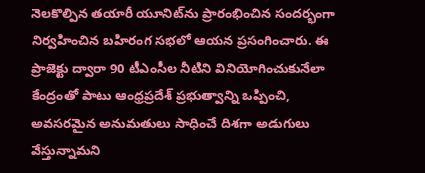నెలకొల్పిన తయారీ యూనిట్‌ను ప్రారంభించిన సందర్భంగా నిర్వహించిన బహిరంగ సభలో ఆయన ప్రసంగించారు. ఈ ప్రాజెక్టు ద్వారా 90 టీఎంసీల నీటిని వినియోగించుకునేలా కేంద్రంతో పాటు ఆంధ్రప్రదేశ్ ప్రభుత్వాన్ని ఒప్పించి, అవసరమైన అనుమతులు సాధించే దిశగా అడుగులు వేస్తున్నామని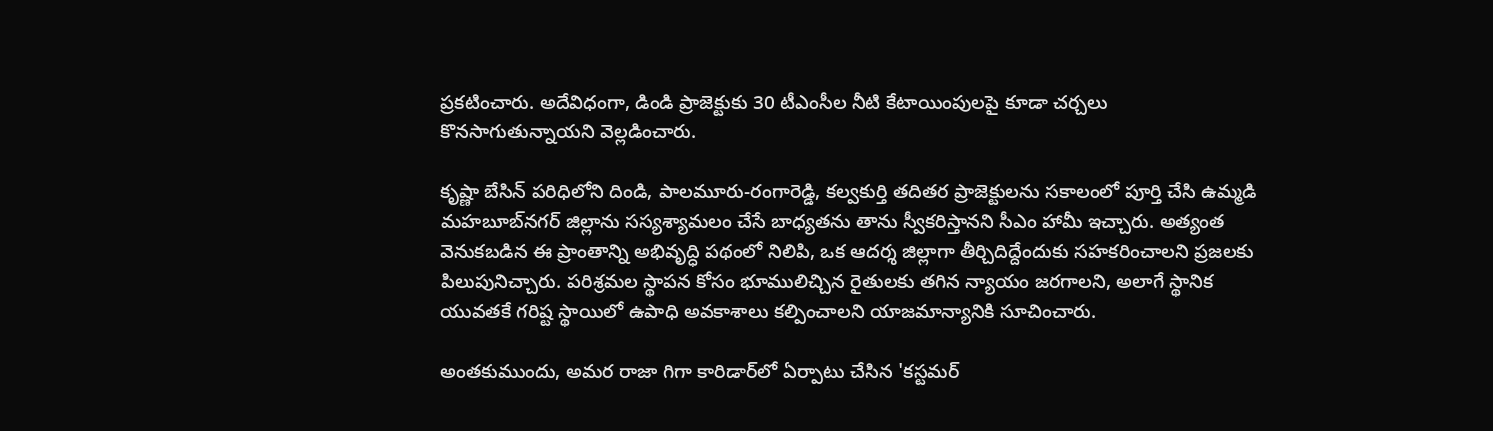ప్రకటించారు. అదేవిధంగా, డిండి ప్రాజెక్టుకు 30 టీఎంసీల నీటి కేటాయింపులపై కూడా చర్చలు కొనసాగుతున్నాయని వెల్లడించారు.

కృష్ణా బేసిన్‌ పరిధిలోని దిండి, పాలమూరు-రంగారెడ్డి, కల్వకుర్తి తదితర ప్రాజెక్టులను సకాలంలో పూర్తి చేసి ఉమ్మడి మహబూబ్‌నగర్‌ జిల్లాను సస్యశ్యామలం చేసే బాధ్యతను తాను స్వీకరిస్తానని సీఎం హామీ ఇచ్చారు. అత్యంత వెనుకబడిన ఈ ప్రాంతాన్ని అభివృద్ధి పథంలో నిలిపి, ఒక ఆదర్శ జిల్లాగా తీర్చిదిద్దేందుకు సహకరించాలని ప్రజలకు పిలుపునిచ్చారు. పరిశ్రమల స్థాపన కోసం భూములిచ్చిన రైతులకు తగిన న్యాయం జరగాలని, అలాగే స్థానిక యువతకే గరిష్ట స్థాయిలో ఉపాధి అవకాశాలు కల్పించాలని యాజమాన్యానికి సూచించారు.

అంతకుముందు, అమర రాజా గిగా కారిడార్‌లో ఏర్పాటు చేసిన 'కస్టమర్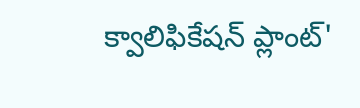క్వాలిఫికేషన్ ప్లాంట్'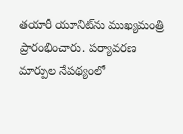తయారీ యూనిట్‌ను ముఖ్యమంత్రి ప్రారంభించారు. పర్యావరణ మార్పుల నేపథ్యంలో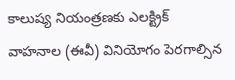కాలుష్య నియంత్రణకు ఎలక్ట్రిక్ వాహనాల (ఈవీ) వినియోగం పెరగాల్సిన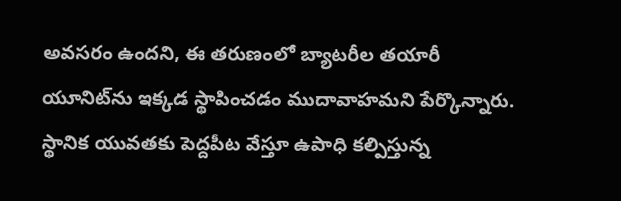అవసరం ఉందని, ఈ తరుణంలో బ్యాటరీల తయారీ యూనిట్‌ను ఇక్కడ స్థాపించడం ముదావాహమని పేర్కొన్నారు. స్థానిక యువతకు పెద్దపీట వేస్తూ ఉపాధి కల్పిస్తున్న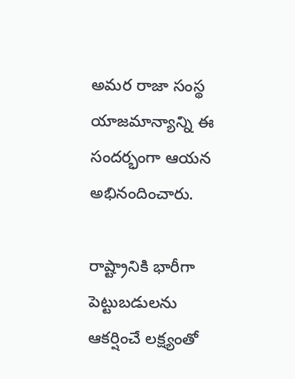అమర రాజా సంస్థ యాజమాన్యాన్ని ఈ సందర్భంగా ఆయన అభినందించారు.

రాష్ట్రానికి భారీగా పెట్టుబడులను ఆకర్షించే లక్ష్యంతో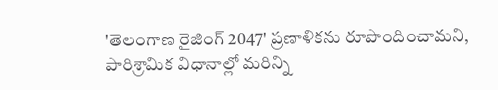'తెలంగాణ రైజింగ్ 2047' ప్రణాళికను రూపొందించామని, పారిశ్రామిక విధానాల్లో మరిన్ని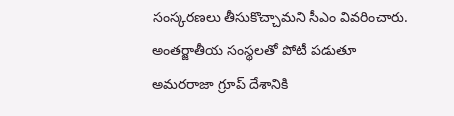సంస్కరణలు తీసుకొచ్చామని సీఎం వివరించారు. అంతర్జాతీయ సంస్థలతో పోటీ పడుతూ అమరరాజా గ్రూప్ దేశానికి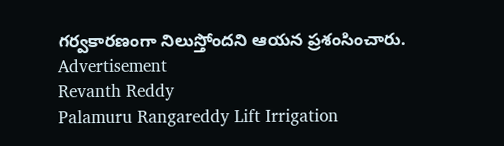గర్వకారణంగా నిలుస్తోందని ఆయన ప్రశంసించారు.
Advertisement
Revanth Reddy
Palamuru Rangareddy Lift Irrigation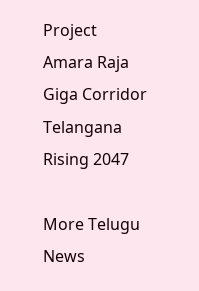Project
Amara Raja Giga Corridor
Telangana Rising 2047

More Telugu News